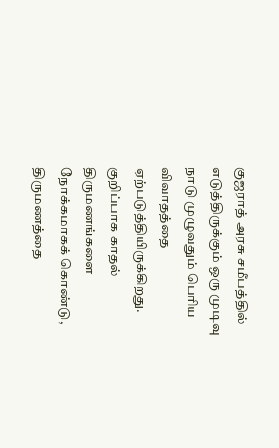குஜராத் அரசு சமீபத்தில் எடுத்திருக்கும் ஒரு முடிவு நாடு முழுவதும் பெரிய விவாதத்தை ஏற்படுத்தியிருக்கிறது. குறிப்பாக காதல் திருமணங்களை நோக்கமாகக் கொண்டு, திருமணத்தை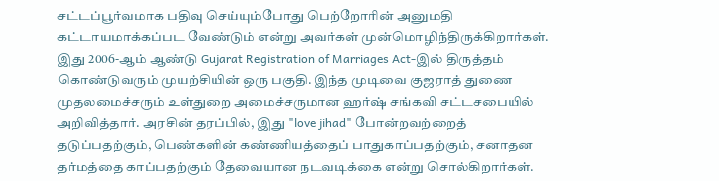சட்டப்பூர்வமாக பதிவு செய்யும்போது பெற்றோரின் அனுமதி கட்டாயமாக்கப்பட வேண்டும் என்று அவர்கள் முன்மொழிந்திருக்கிறார்கள்.
இது 2006-ஆம் ஆண்டு Gujarat Registration of Marriages Act-இல் திருத்தம் கொண்டுவரும் முயற்சியின் ஒரு பகுதி. இந்த முடிவை குஜராத் துணை முதலமைச்சரும் உள்துறை அமைச்சருமான ஹர்ஷ் சங்கவி சட்டசபையில் அறிவித்தார். அரசின் தரப்பில், இது "love jihad" போன்றவற்றைத் தடுப்பதற்கும், பெண்களின் கண்ணியத்தைப் பாதுகாப்பதற்கும், சனாதன தர்மத்தை காப்பதற்கும் தேவையான நடவடிக்கை என்று சொல்கிறார்கள்.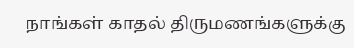நாங்கள் காதல் திருமணங்களுக்கு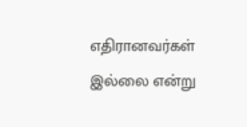எதிரானவர்கள் இல்லை என்று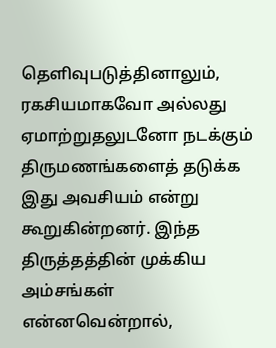தெளிவுபடுத்தினாலும், ரகசியமாகவோ அல்லது ஏமாற்றுதலுடனோ நடக்கும் திருமணங்களைத் தடுக்க இது அவசியம் என்று கூறுகின்றனர். இந்த திருத்தத்தின் முக்கிய அம்சங்கள் என்னவென்றால்,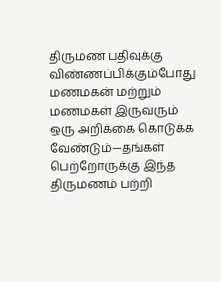திருமண பதிவுக்கு விண்ணப்பிக்கும்போது மணமகன் மற்றும் மணமகள் இருவரும் ஒரு அறிக்கை கொடுக்க வேண்டும்—தங்கள் பெற்றோருக்கு இந்த திருமணம் பற்றி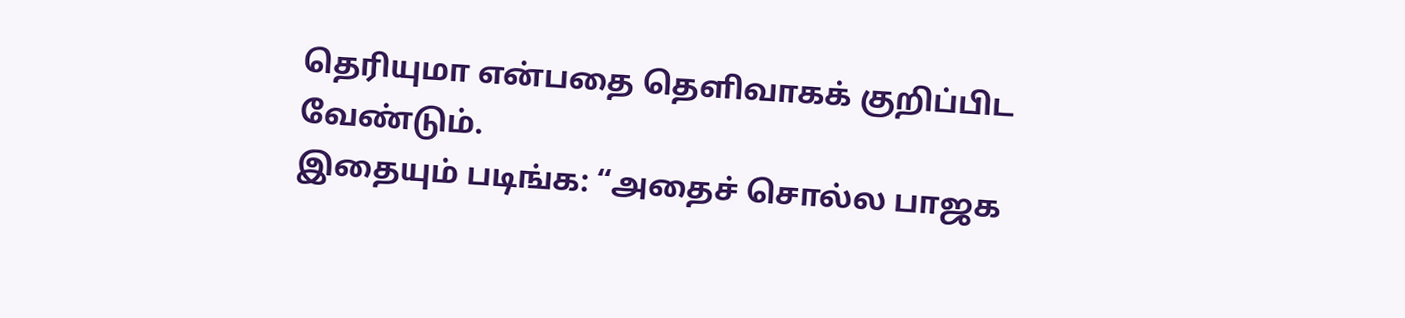தெரியுமா என்பதை தெளிவாகக் குறிப்பிட வேண்டும்.
இதையும் படிங்க: “அதைச் சொல்ல பாஜக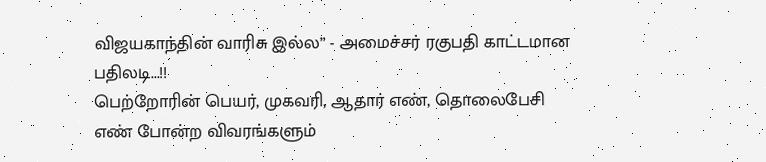விஜயகாந்தின் வாரிசு இல்ல” - அமைச்சர் ரகுபதி காட்டமான பதிலடி...!!
பெற்றோரின் பெயர், முகவரி, ஆதார் எண், தொலைபேசி எண் போன்ற விவரங்களும்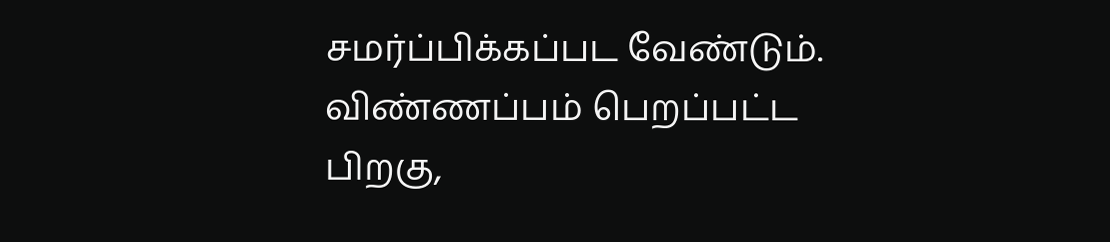சமர்ப்பிக்கப்பட வேண்டும். விண்ணப்பம் பெறப்பட்ட பிறகு,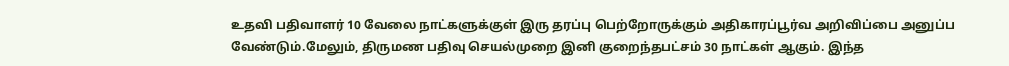உதவி பதிவாளர் 10 வேலை நாட்களுக்குள் இரு தரப்பு பெற்றோருக்கும் அதிகாரப்பூர்வ அறிவிப்பை அனுப்ப வேண்டும்.மேலும், திருமண பதிவு செயல்முறை இனி குறைந்தபட்சம் 30 நாட்கள் ஆகும். இந்த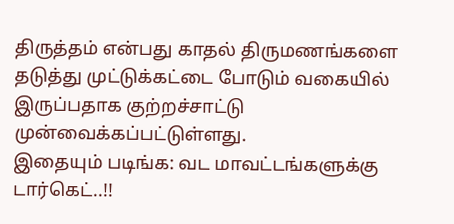திருத்தம் என்பது காதல் திருமணங்களை தடுத்து முட்டுக்கட்டை போடும் வகையில் இருப்பதாக குற்றச்சாட்டு முன்வைக்கப்பட்டுள்ளது.
இதையும் படிங்க: வட மாவட்டங்களுக்கு டார்கெட்..!!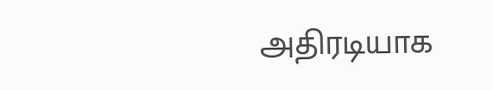அதிரடியாக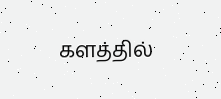களத்தில்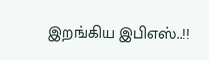இறங்கிய இபிஎஸ்..!!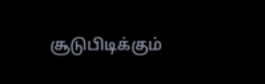சூடுபிடிக்கும்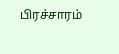பிரச்சாரம்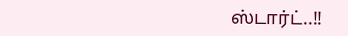ஸ்டார்ட்..!!